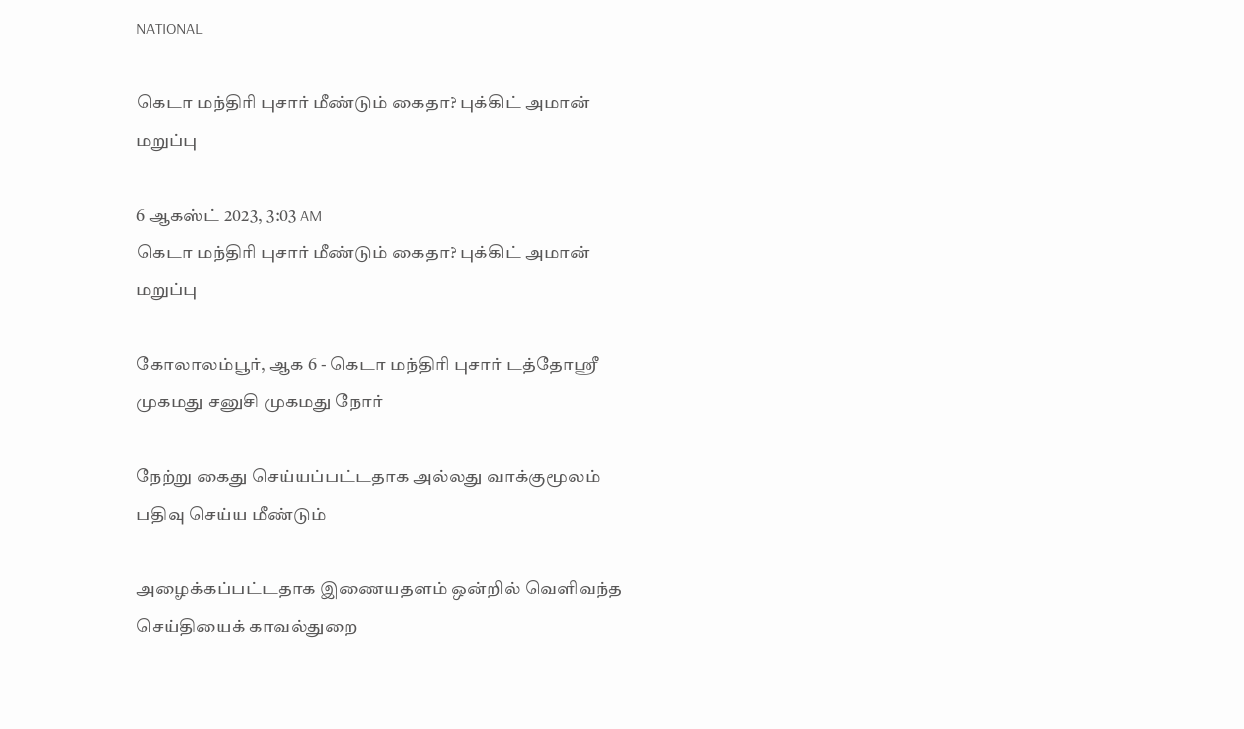NATIONAL

கெடா மந்திரி புசார் மீண்டும் கைதா? புக்கிட் அமான் மறுப்பு

6 ஆகஸ்ட் 2023, 3:03 AM
கெடா மந்திரி புசார் மீண்டும் கைதா? புக்கிட் அமான் மறுப்பு

கோலாலம்பூர், ஆக 6 - கெடா மந்திரி புசார் டத்தோஸ்ரீ முகமது சனுசி முகமது நோர்

நேற்று கைது செய்யப்பட்டதாக அல்லது வாக்குமூலம் பதிவு செய்ய மீண்டும்

அழைக்கப்பட்டதாக இணையதளம் ஒன்றில் வெளிவந்த செய்தியைக் காவல்துறை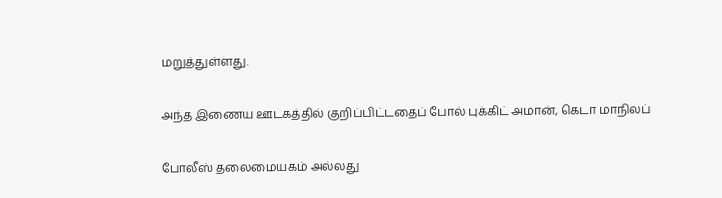மறுத்துள்ளது.

அந்த இணைய ஊடகத்தில் குறிப்பிட்டதைப் போல் புக்கிட் அமான், கெடா மாநிலப்

போலீஸ் தலைமையகம் அல்லது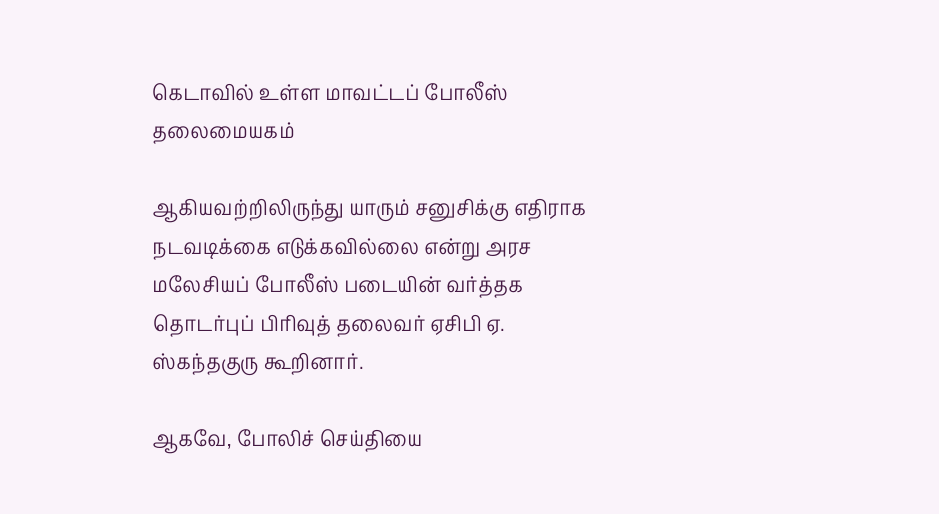கெடாவில் உள்ள மாவட்டப் போலீஸ் தலைமையகம்

ஆகியவற்றிலிருந்து யாரும் சனுசிக்கு எதிராக நடவடிக்கை எடுக்கவில்லை என்று அரச மலேசியப் போலீஸ் படையின் வர்த்தக தொடர்புப் பிரிவுத் தலைவர் ஏசிபி ஏ. ஸ்கந்தகுரு கூறினார்.

ஆகவே, போலிச் செய்தியை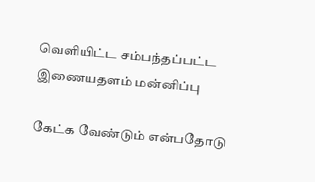வெளியிட்ட சம்பந்தப்பட்ட இணையதளம் மன்னிப்பு

கேட்க வேண்டும் என்பதோடு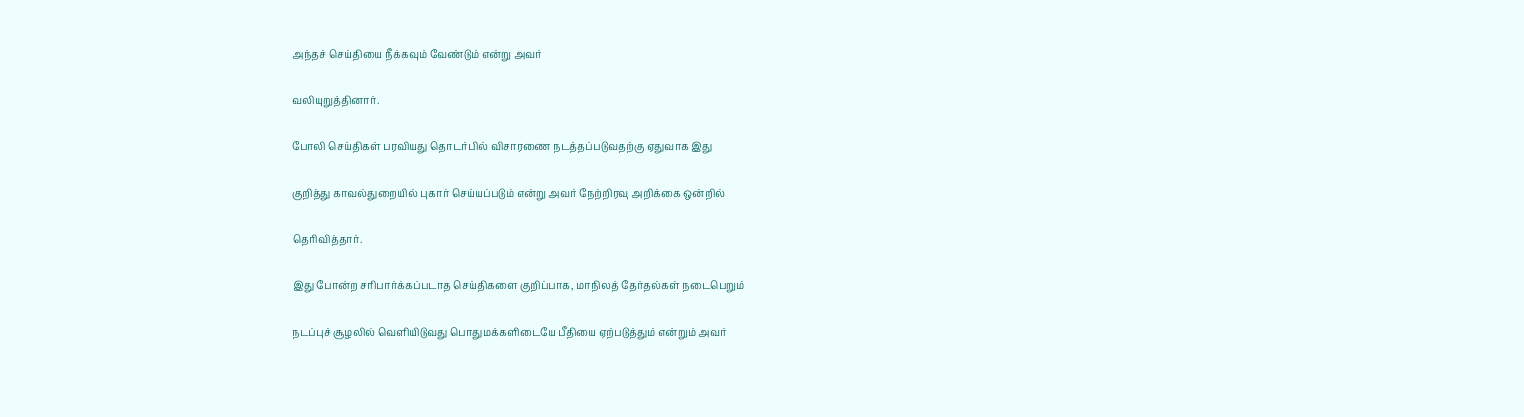அந்தச் செய்தியை நீக்கவும் வேண்டும் என்று அவர்

வலியுறுத்தினார்.

போலி செய்திகள் பரவியது தொடர்பில் விசாரணை நடத்தப்படுவதற்கு ஏதுவாக இது

குறித்து காவல்துறையில் புகார் செய்யப்படும் என்று அவர் நேற்றிரவு அறிக்கை ஒன்றில்

தெரிவித்தார்.

இது போன்ற சரிபார்க்கப்படாத செய்திகளை குறிப்பாக, மாநிலத் தேர்தல்கள் நடைபெறும்

நடப்புச் சூழலில் வெளியிடுவது பொதுமக்களிடையே பீதியை ஏற்படுத்தும் என்றும் அவர்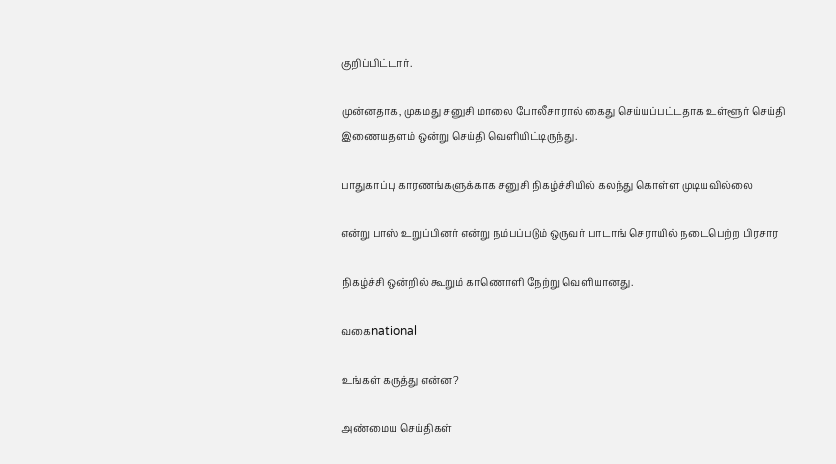குறிப்பிட்டார்.

முன்னதாக, முகமது சனுசி மாலை போலீசாரால் கைது செய்யப்பட்டதாக உள்ளூர் செய்தி இணையதளம் ஒன்று செய்தி வெளியிட்டிருந்து.

பாதுகாப்பு காரணங்களுக்காக சனுசி நிகழ்ச்சியில் கலந்து கொள்ள முடியவில்லை

என்று பாஸ் உறுப்பினர் என்று நம்பப்படும் ஒருவர் பாடாங் செராயில் நடைபெற்ற பிரசார

நிகழ்ச்சி ஒன்றில் கூறும் காணொளி நேற்று வெளியானது.

வகைnational

உங்கள் கருத்து என்ன?

அண்மைய செய்திகள்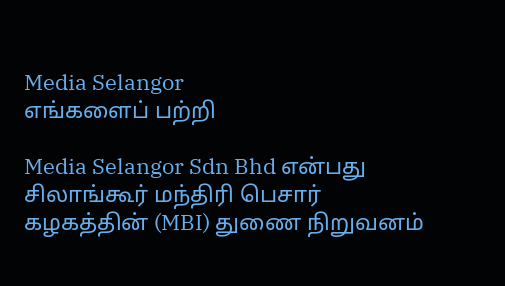Media Selangor
எங்களைப் பற்றி

Media Selangor Sdn Bhd என்பது சிலாங்கூர் மந்திரி பெசார் கழகத்தின் (MBI) துணை நிறுவனம்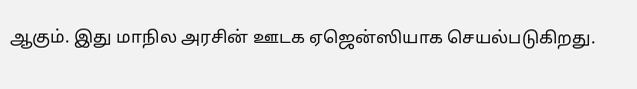ஆகும். இது மாநில அரசின் ஊடக ஏஜென்ஸியாக செயல்படுகிறது.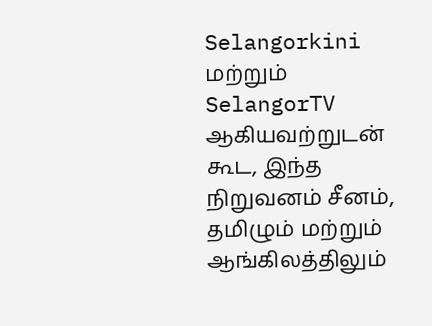Selangorkini மற்றும் SelangorTV ஆகியவற்றுடன் கூட, இந்த நிறுவனம் சீனம், தமிழும் மற்றும் ஆங்கிலத்திலும்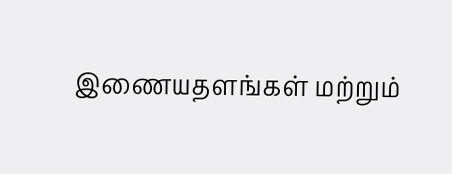இணையதளங்கள் மற்றும்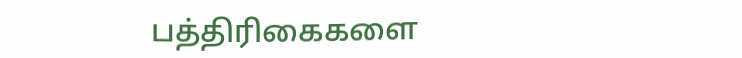பத்திரிகைகளை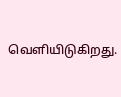வெளியிடுகிறது.